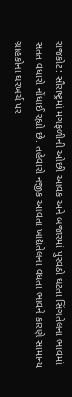રાજકોટ: સૌરાષ્ટ્રમાં મગફળીની ઓછી આવક અને બજારમાં પુરવઠો ઘટતા સિંગતેલના ભાવમાં સતત વધારો નોંધાઈ રહ્યો છે. તહેવારો નજીક આવતા ખાદ્યતેલના વધતા ભાવને કારણે સામાન્ય ગ્રાહકોના ઘરખર્ચ પર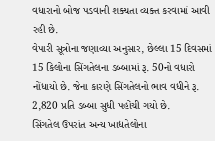વધારાનો બોજ પડવાની શક્યતા વ્યક્ત કરવામાં આવી રહી છે.
વેપારી સૂત્રોના જણાવ્યા અનુસાર, છેલ્લા 15 દિવસમાં 15 કિલોના સિંગતેલના ડબ્બામાં રૂ. 50નો વધારો નોંધાયો છે. જેના કારણે સિંગતેલનો ભાવ વધીને રૂ. 2,820 પ્રતિ ડબ્બા સુધી પહોંચી ગયો છે.
સિંગતેલ ઉપરાંત અન્ય ખાદ્યતેલોના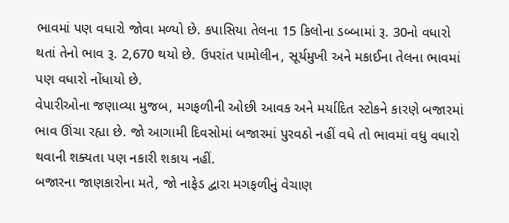ભાવમાં પણ વધારો જોવા મળ્યો છે. કપાસિયા તેલના 15 કિલોના ડબ્બામાં રૂ. 30નો વધારો થતાં તેનો ભાવ રૂ. 2,670 થયો છે. ઉપરાંત પામોલીન, સૂર્યમુખી અને મકાઈના તેલના ભાવમાં પણ વધારો નોંધાયો છે.
વેપારીઓના જણાવ્યા મુજબ, મગફળીની ઓછી આવક અને મર્યાદિત સ્ટોકને કારણે બજારમાં ભાવ ઊંચા રહ્યા છે. જો આગામી દિવસોમાં બજારમાં પુરવઠો નહીં વધે તો ભાવમાં વધુ વધારો થવાની શક્યતા પણ નકારી શકાય નહીં.
બજારના જાણકારોના મતે, જો નાફેડ દ્વારા મગફળીનું વેચાણ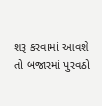શરૂ કરવામાં આવશે તો બજારમાં પુરવઠો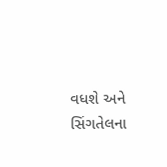વધશે અને સિંગતેલના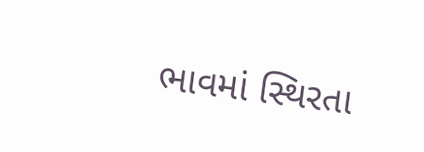ભાવમાં સ્થિરતા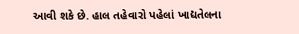આવી શકે છે. હાલ તહેવારો પહેલાં ખાદ્યતેલના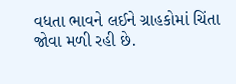વધતા ભાવને લઈને ગ્રાહકોમાં ચિંતા જોવા મળી રહી છે.